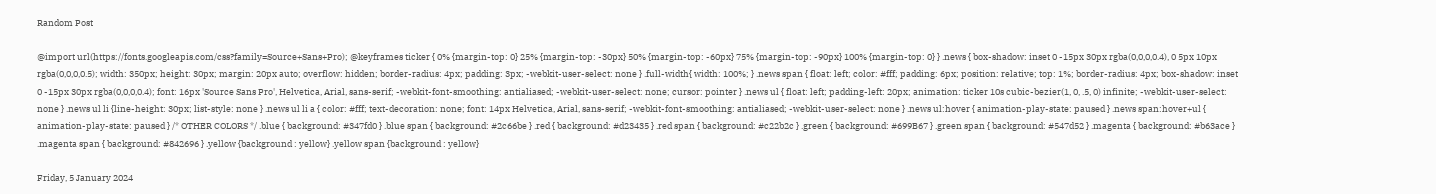Random Post

@import url(https://fonts.googleapis.com/css?family=Source+Sans+Pro); @keyframes ticker { 0% {margin-top: 0} 25% {margin-top: -30px} 50% {margin-top: -60px} 75% {margin-top: -90px} 100% {margin-top: 0} } .news { box-shadow: inset 0 -15px 30px rgba(0,0,0,0.4), 0 5px 10px rgba(0,0,0,0.5); width: 350px; height: 30px; margin: 20px auto; overflow: hidden; border-radius: 4px; padding: 3px; -webkit-user-select: none } .full-width{ width: 100%; } .news span { float: left; color: #fff; padding: 6px; position: relative; top: 1%; border-radius: 4px; box-shadow: inset 0 -15px 30px rgba(0,0,0,0.4); font: 16px 'Source Sans Pro', Helvetica, Arial, sans-serif; -webkit-font-smoothing: antialiased; -webkit-user-select: none; cursor: pointer } .news ul { float: left; padding-left: 20px; animation: ticker 10s cubic-bezier(1, 0, .5, 0) infinite; -webkit-user-select: none } .news ul li {line-height: 30px; list-style: none } .news ul li a { color: #fff; text-decoration: none; font: 14px Helvetica, Arial, sans-serif; -webkit-font-smoothing: antialiased; -webkit-user-select: none } .news ul:hover { animation-play-state: paused } .news span:hover+ul { animation-play-state: paused } /* OTHER COLORS */ .blue { background: #347fd0 } .blue span { background: #2c66be } .red { background: #d23435 } .red span { background: #c22b2c } .green { background: #699B67 } .green span { background: #547d52 } .magenta { background: #b63ace } .magenta span { background: #842696 } .yellow {background : yellow} .yellow span {background : yellow}

Friday, 5 January 2024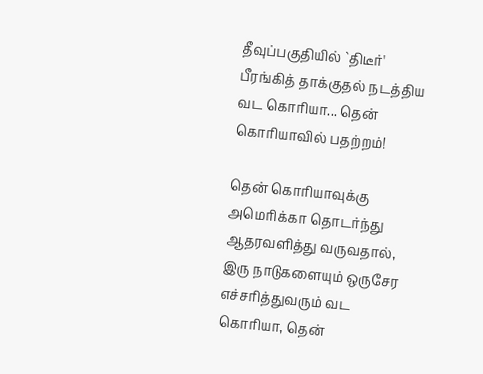தீவுப்பகுதியில் `திடீர்' பீரங்கித் தாக்குதல் நடத்திய வட கொரியா... தென் கொரியாவில் பதற்றம்!

தென் கொரியாவுக்கு அமெரிக்கா தொடர்ந்து ஆதரவளித்து வருவதால், இரு நாடுகளையும் ஒருசேர எச்சரித்துவரும் வட கொரியா, தென்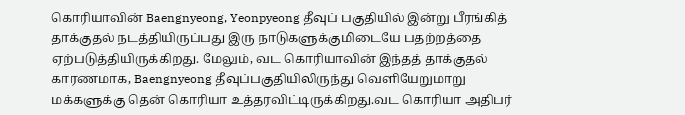கொரியாவின் Baengnyeong, Yeonpyeong தீவுப் பகுதியில் இன்று பீரங்கித் தாக்குதல் நடத்தியிருப்பது இரு நாடுகளுக்குமிடையே பதற்றத்தை ஏற்படுத்தியிருக்கிறது. மேலும், வட கொரியாவின் இந்தத் தாக்குதல் காரணமாக, Baengnyeong தீவுப்பகுதியிலிருந்து வெளியேறுமாறு மக்களுக்கு தென் கொரியா உத்தரவிட்டிருக்கிறது.வட கொரியா அதிபர்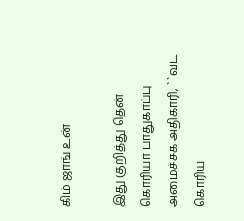கிம் ஜாங் உன்

இது குறித்து தென் கொரியா பாதுகாப்பு அமைச்சக அதிகாரி, ``வட கொரிய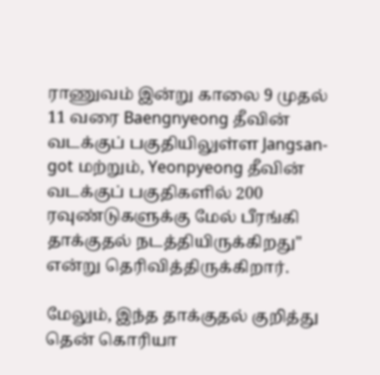ராணுவம் இன்று காலை 9 முதல் 11 வரை Baengnyeong தீவின் வடக்குப் பகுதியிலுள்ள Jangsan-got மற்றும், Yeonpyeong தீவின் வடக்குப் பகுதிகளில் 200 ரவுண்டுகளுக்கு மேல் பீரங்கி தாக்குதல் நடத்தியிருக்கிறது" என்று தெரிவித்திருக்கிறார்.

மேலும், இந்த தாக்குதல் குறித்து தென் கொரியா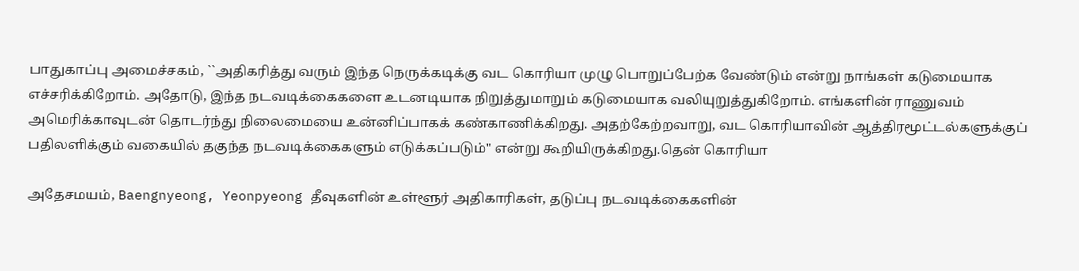பாதுகாப்பு அமைச்சகம், ``அதிகரித்து வரும் இந்த நெருக்கடிக்கு வட கொரியா முழு பொறுப்பேற்க வேண்டும் என்று நாங்கள் கடுமையாக எச்சரிக்கிறோம். அதோடு, இந்த நடவடிக்கைகளை உடனடியாக நிறுத்துமாறும் கடுமையாக வலியுறுத்துகிறோம். எங்களின் ராணுவம் அமெரிக்காவுடன் தொடர்ந்து நிலைமையை உன்னிப்பாகக் கண்காணிக்கிறது. அதற்கேற்றவாறு, வட கொரியாவின் ஆத்திரமூட்டல்களுக்குப் பதிலளிக்கும் வகையில் தகுந்த நடவடிக்கைகளும் எடுக்கப்படும்" என்று கூறியிருக்கிறது.தென் கொரியா

அதேசமயம், Baengnyeong, Yeonpyeong தீவுகளின் உள்ளூர் அதிகாரிகள், தடுப்பு நடவடிக்கைகளின்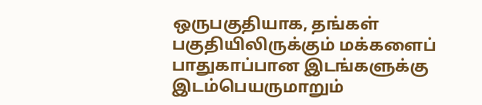ஒருபகுதியாக, தங்கள் பகுதியிலிருக்கும் மக்களைப் பாதுகாப்பான இடங்களுக்கு இடம்பெயருமாறும்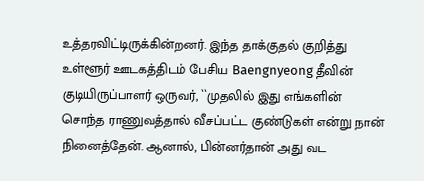உத்தரவிட்டிருக்கின்றனர். இந்த தாக்குதல் குறித்து உள்ளூர் ஊடகத்திடம் பேசிய Baengnyeong தீவின் குடியிருப்பாளர் ஒருவர், ``முதலில் இது எங்களின் சொந்த ராணுவத்தால் வீசப்பட்ட குண்டுகள் என்று நான் நினைத்தேன். ஆனால், பின்னர்தான் அது வட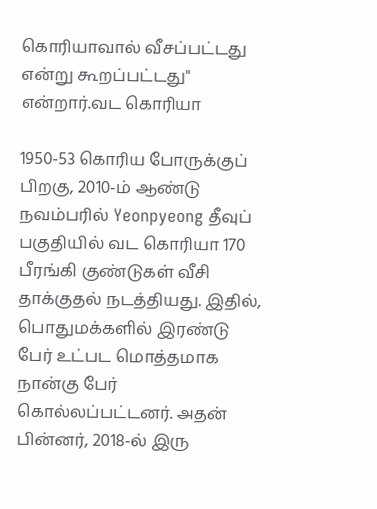கொரியாவால் வீசப்பட்டது என்று கூறப்பட்டது" என்றார்.வட கொரியா

1950-53 கொரிய போருக்குப் பிறகு, 2010-ம் ஆண்டு நவம்பரில் Yeonpyeong தீவுப் பகுதியில் வட கொரியா 170 பீரங்கி குண்டுகள் வீசி தாக்குதல் நடத்தியது. இதில், பொதுமக்களில் இரண்டு பேர் உட்பட மொத்தமாக நான்கு பேர் கொல்லப்பட்டனர். அதன் பின்னர், 2018-ல் இரு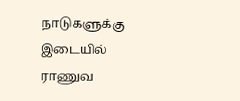நாடுகளுக்கு இடையில் ராணுவ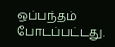ஒப்பந்தம் போடப்பட்டது.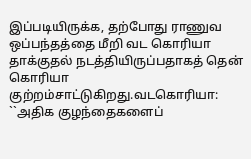இப்படியிருக்க, தற்போது ராணுவ ஒப்பந்தத்தை மீறி வட கொரியா தாக்குதல் நடத்தியிருப்பதாகத் தென் கொரியா குற்றம்சாட்டுகிறது.வடகொரியா: ``அதிக குழந்தைகளைப்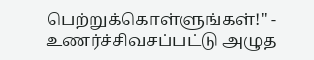பெற்றுக்கொள்ளுங்கள்!" - உணர்ச்சிவசப்பட்டு அழுத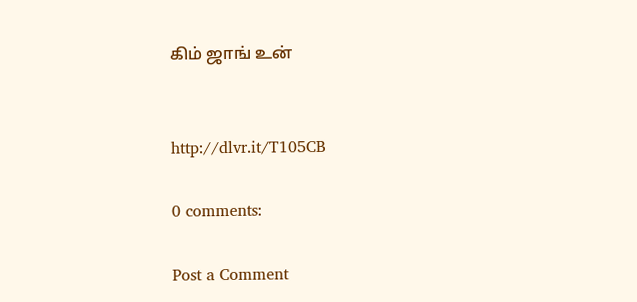கிம் ஜாங் உன்


http://dlvr.it/T105CB

0 comments:

Post a Comment